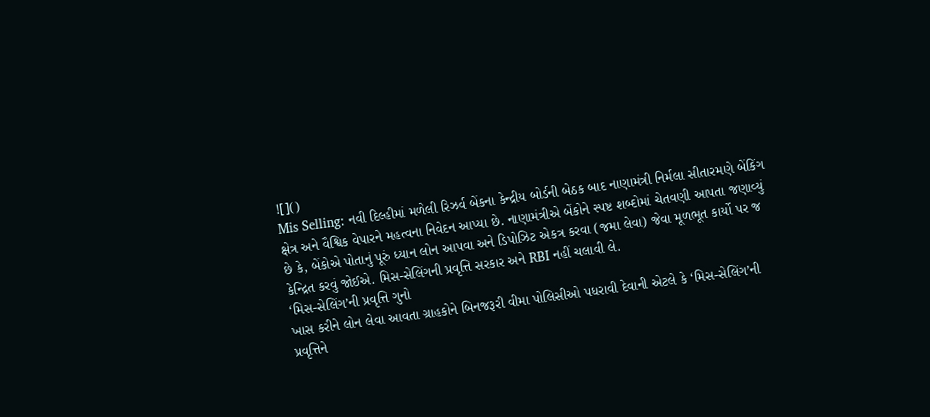![]()
Mis Selling: નવી દિલ્હીમાં મળેલી રિઝર્વ બેંકના કેન્દ્રીય બોર્ડની બેઠક બાદ નાણામંત્રી નિર્મલા સીતારમણે બેંકિંગ ક્ષેત્ર અને વૈશ્વિક વેપારને મહત્વના નિવેદન આપ્યા છે. નાણામંત્રીએ બેંકોને સ્પષ્ટ શબ્દોમાં ચેતવણી આપતા જણાવ્યું છે કે, બેંકોએ પોતાનું પૂરું ધ્યાન લોન આપવા અને ડિપોઝિટ એકત્ર કરવા (જમા લેવા) જેવા મૂળભૂત કાર્યો પર જ કેન્દ્રિત કરવું જોઈએ. મિસ-સેલિંગની પ્રવૃત્તિ સરકાર અને RBI નહીં ચલાવી લે.
‘મિસ-સેલિંગ’ની પ્રવૃત્તિ ગુનો
ખાસ કરીને લોન લેવા આવતા ગ્રાહકોને બિનજરૂરી વીમા પોલિસીઓ પધરાવી દેવાની એટલે કે ‘મિસ-સેલિંગ’ની પ્રવૃત્તિને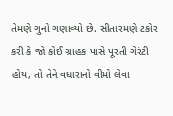તેમણે ગુનો ગણાવ્યો છે. સીતારમણે ટકોર કરી કે જો કોઈ ગ્રાહક પાસે પૂરતી ગેરંટી હોય, તો તેને વધારાનો વીમો લેવા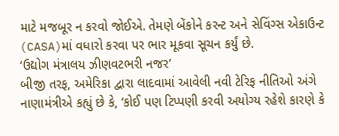માટે મજબૂર ન કરવો જોઈએ. તેમણે બેંકોને કરન્ટ અને સેવિંગ્સ એકાઉન્ટ (CASA)માં વધારો કરવા પર ભાર મૂકવા સૂચન કર્યું છે.
‘ઉદ્યોગ મંત્રાલય ઝીણવટભરી નજર’
બીજી તરફ, અમેરિકા દ્વારા લાદવામાં આવેલી નવી ટેરિફ નીતિઓ અંગે નાણામંત્રીએ કહ્યું છે કે, ‘કોઈ પણ ટિપ્પણી કરવી અયોગ્ય રહેશે કારણે કે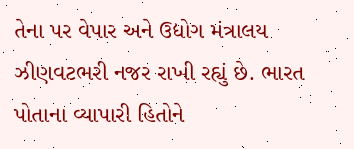તેના પર વેપાર અને ઉદ્યોગ મંત્રાલય ઝીણવટભરી નજર રાખી રહ્યું છે. ભારત પોતાના વ્યાપારી હિતોને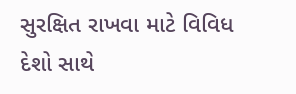સુરક્ષિત રાખવા માટે વિવિધ દેશો સાથે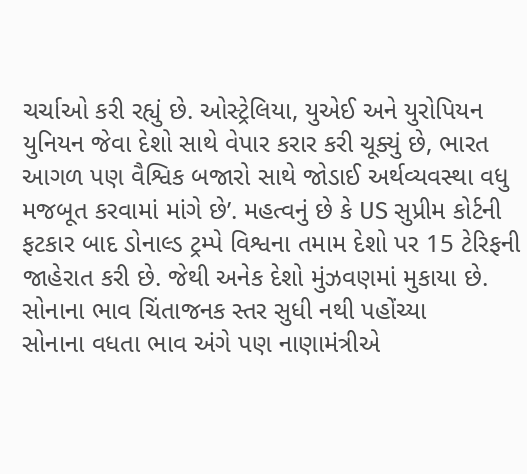ચર્ચાઓ કરી રહ્યું છે. ઓસ્ટ્રેલિયા, યુએઈ અને યુરોપિયન યુનિયન જેવા દેશો સાથે વેપાર કરાર કરી ચૂક્યું છે, ભારત આગળ પણ વૈશ્વિક બજારો સાથે જોડાઈ અર્થવ્યવસ્થા વધુ મજબૂત કરવામાં માંગે છે’. મહત્વનું છે કે US સુપ્રીમ કોર્ટની ફટકાર બાદ ડોનાલ્ડ ટ્રમ્પે વિશ્વના તમામ દેશો પર 15 ટેરિફની જાહેરાત કરી છે. જેથી અનેક દેશો મુંઝવણમાં મુકાયા છે.
સોનાના ભાવ ચિંતાજનક સ્તર સુધી નથી પહોંચ્યા
સોનાના વધતા ભાવ અંગે પણ નાણામંત્રીએ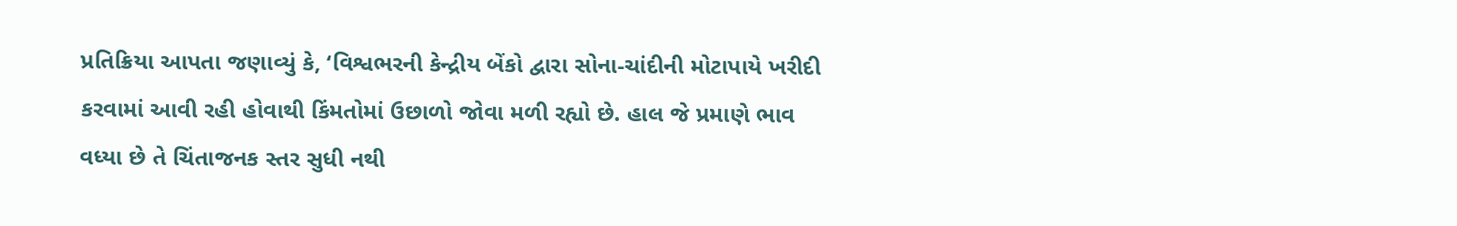પ્રતિક્રિયા આપતા જણાવ્યું કે, ‘વિશ્વભરની કેન્દ્રીય બેંકો દ્વારા સોના-ચાંદીની મોટાપાયે ખરીદી કરવામાં આવી રહી હોવાથી કિંમતોમાં ઉછાળો જોવા મળી રહ્યો છે. હાલ જે પ્રમાણે ભાવ વધ્યા છે તે ચિંતાજનક સ્તર સુધી નથી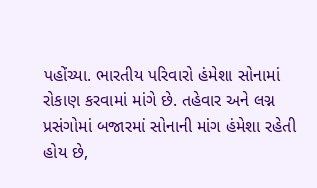પહોંચ્યા. ભારતીય પરિવારો હંમેશા સોનામાં રોકાણ કરવામાં માંગે છે. તહેવાર અને લગ્ન પ્રસંગોમાં બજારમાં સોનાની માંગ હંમેશા રહેતી હોય છે,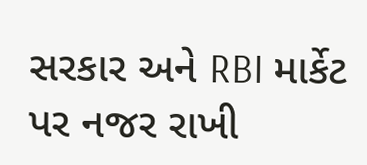સરકાર અને RBI માર્કેટ પર નજર રાખી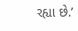રહ્યા છે.’